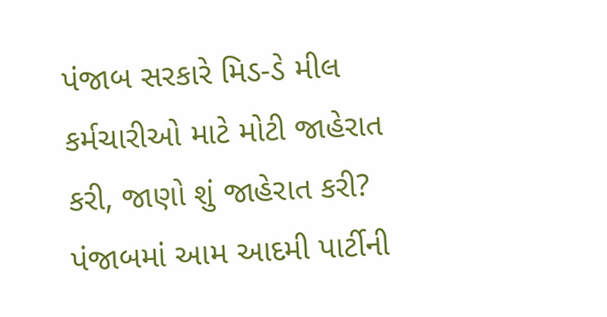પંજાબ સરકારે મિડ-ડે મીલ કર્મચારીઓ માટે મોટી જાહેરાત કરી, જાણો શું જાહેરાત કરી?
પંજાબમાં આમ આદમી પાર્ટીની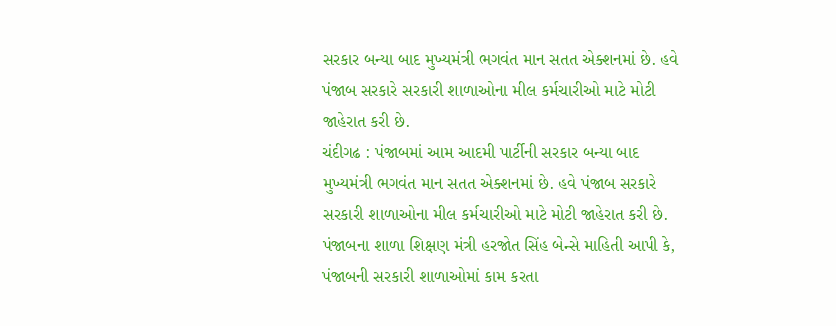સરકાર બન્યા બાદ મુખ્યમંત્રી ભગવંત માન સતત એક્શનમાં છે. હવે પંજાબ સરકારે સરકારી શાળાઓના મીલ કર્મચારીઓ માટે મોટી જાહેરાત કરી છે.
ચંદીગઢ : પંજાબમાં આમ આદમી પાર્ટીની સરકાર બન્યા બાદ મુખ્યમંત્રી ભગવંત માન સતત એક્શનમાં છે. હવે પંજાબ સરકારે સરકારી શાળાઓના મીલ કર્મચારીઓ માટે મોટી જાહેરાત કરી છે. પંજાબના શાળા શિક્ષણ મંત્રી હરજોત સિંહ બેન્સે માહિતી આપી કે, પંજાબની સરકારી શાળાઓમાં કામ કરતા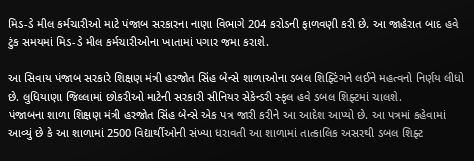મિડ-ડે મીલ કર્મચારીઓ માટે પંજાબ સરકારના નાણા વિભાગે 204 કરોડની ફાળવણી કરી છે. આ જાહેરાત બાદ હવે ટુંક સમયમાં મિડ-ડે મીલ કર્મચારીઓના ખાતામાં પગાર જમા કરાશે.

આ સિવાય પંજાબ સરકારે શિક્ષણ મંત્રી હરજોત સિંહ બેન્સે શાળાઓના ડબલ શિફ્ટિંગને લઈને મહત્વનો નિર્ણય લીધો છે. લુધિયાણા જિલ્લામાં છોકરીઓ માટેની સરકારી સીનિયર સેકેન્ડરી સ્કૃલ હવે ડબલ શિફ્ટમાં ચાલશે.
પંજાબના શાળા શિક્ષણ મંત્રી હરજોત સિંહ બેન્સે એક પત્ર જારી કરીને આ આદેશ આપ્યો છે. આ પત્રમાં કહેવામાં આવ્યું છે કે આ શાળામાં 2500 વિદ્યાર્થીઓની સંખ્યા ધરાવતી આ શાળામાં તાત્કાલિક અસરથી ડબલ શિફ્ટ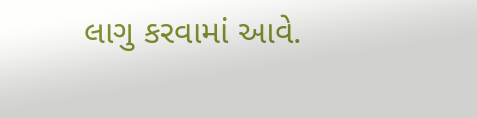લાગુ કરવામાં આવે.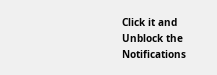Click it and Unblock the Notifications